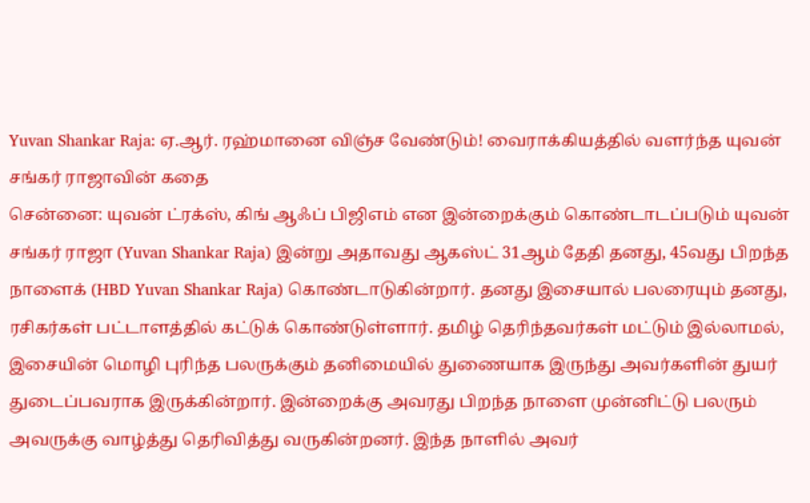Yuvan Shankar Raja: ஏ.ஆர். ரஹ்மானை விஞ்ச வேண்டும்! வைராக்கியத்தில் வளர்ந்த யுவன் சங்கர் ராஜாவின் கதை
சென்னை: யுவன் ட்ரக்ஸ், கிங் ஆஃப் பிஜிஎம் என இன்றைக்கும் கொண்டாடப்படும் யுவன் சங்கர் ராஜா (Yuvan Shankar Raja) இன்று அதாவது ஆகஸ்ட் 31ஆம் தேதி தனது, 45வது பிறந்த நாளைக் (HBD Yuvan Shankar Raja) கொண்டாடுகின்றார். தனது இசையால் பலரையும் தனது, ரசிகர்கள் பட்டாளத்தில் கட்டுக் கொண்டுள்ளார். தமிழ் தெரிந்தவர்கள் மட்டும் இல்லாமல், இசையின் மொழி புரிந்த பலருக்கும் தனிமையில் துணையாக இருந்து அவர்களின் துயர் துடைப்பவராக இருக்கின்றார். இன்றைக்கு அவரது பிறந்த நாளை முன்னிட்டு பலரும் அவருக்கு வாழ்த்து தெரிவித்து வருகின்றனர். இந்த நாளில் அவர்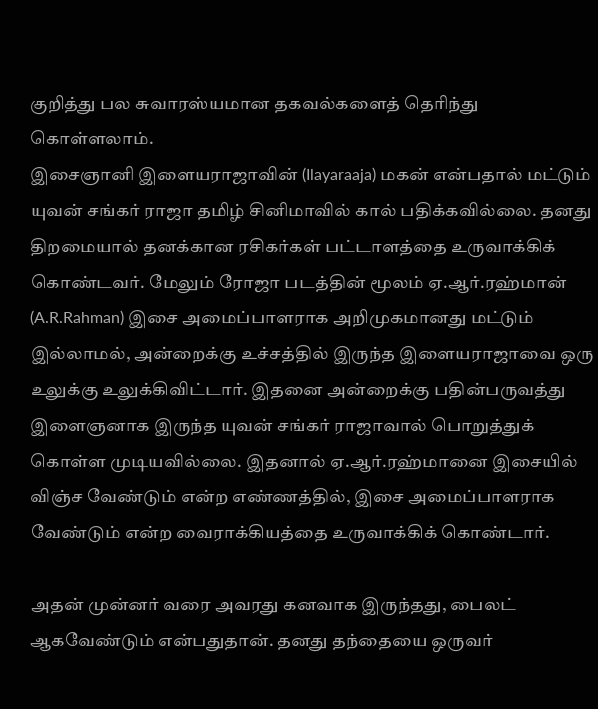குறித்து பல சுவாரஸ்யமான தகவல்களைத் தெரிந்து கொள்ளலாம்.
இசைஞானி இளையராஜாவின் (Ilayaraaja) மகன் என்பதால் மட்டும் யுவன் சங்கர் ராஜா தமிழ் சினிமாவில் கால் பதிக்கவில்லை. தனது திறமையால் தனக்கான ரசிகர்கள் பட்டாளத்தை உருவாக்கிக் கொண்டவர். மேலும் ரோஜா படத்தின் மூலம் ஏ.ஆர்.ரஹ்மான் (A.R.Rahman) இசை அமைப்பாளராக அறிமுகமானது மட்டும் இல்லாமல், அன்றைக்கு உச்சத்தில் இருந்த இளையராஜாவை ஒரு உலுக்கு உலுக்கிவிட்டார். இதனை அன்றைக்கு பதின்பருவத்து இளைஞனாக இருந்த யுவன் சங்கர் ராஜாவால் பொறுத்துக் கொள்ள முடியவில்லை. இதனால் ஏ.ஆர்.ரஹ்மானை இசையில் விஞ்ச வேண்டும் என்ற எண்ணத்தில், இசை அமைப்பாளராக வேண்டும் என்ற வைராக்கியத்தை உருவாக்கிக் கொண்டார்.

அதன் முன்னர் வரை அவரது கனவாக இருந்தது, பைலட் ஆகவேண்டும் என்பதுதான். தனது தந்தையை ஒருவர்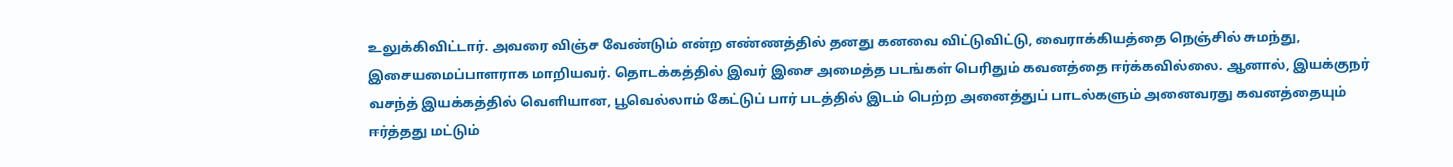உலுக்கிவிட்டார். அவரை விஞ்ச வேண்டும் என்ற எண்ணத்தில் தனது கனவை விட்டுவிட்டு, வைராக்கியத்தை நெஞ்சில் சுமந்து, இசையமைப்பாளராக மாறியவர். தொடக்கத்தில் இவர் இசை அமைத்த படங்கள் பெரிதும் கவனத்தை ஈர்க்கவில்லை. ஆனால், இயக்குநர் வசந்த் இயக்கத்தில் வெளியான, பூவெல்லாம் கேட்டுப் பார் படத்தில் இடம் பெற்ற அனைத்துப் பாடல்களும் அனைவரது கவனத்தையும் ஈர்த்தது மட்டும்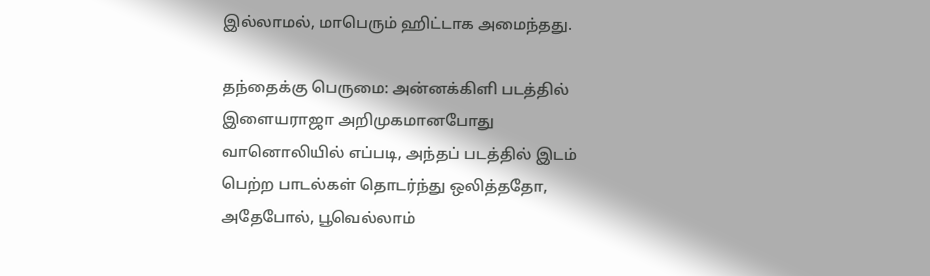இல்லாமல், மாபெரும் ஹிட்டாக அமைந்தது.

தந்தைக்கு பெருமை: அன்னக்கிளி படத்தில் இளையராஜா அறிமுகமானபோது வானொலியில் எப்படி, அந்தப் படத்தில் இடம் பெற்ற பாடல்கள் தொடர்ந்து ஒலித்ததோ, அதேபோல், பூவெல்லாம்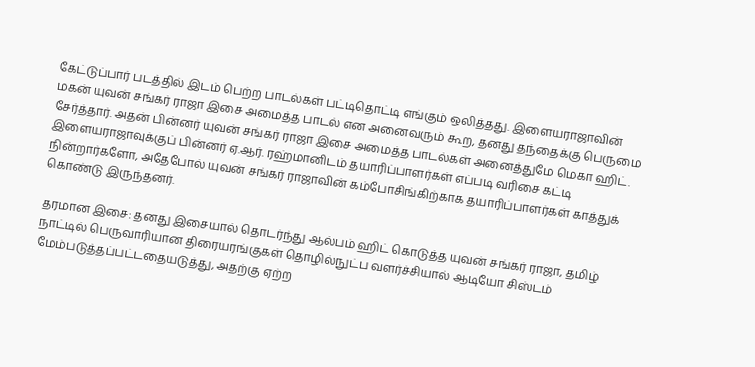கேட்டுப்பார் படத்தில் இடம் பெற்ற பாடல்கள் பட்டிதொட்டி எங்கும் ஒலித்தது. இளையராஜாவின் மகன் யுவன் சங்கர் ராஜா இசை அமைத்த பாடல் என அனைவரும் கூற, தனது தந்தைக்கு பெருமை சேர்த்தார். அதன் பின்னர் யுவன் சங்கர் ராஜா இசை அமைத்த பாடல்கள் அனைத்துமே மெகா ஹிட். இளையராஜாவுக்குப் பின்னர் ஏ.ஆர். ரஹ்மானிடம் தயாரிப்பாளர்கள் எப்படி வரிசை கட்டி நின்றார்களோ, அதேபோல் யுவன் சங்கர் ராஜாவின் கம்போசிங்கிற்காக தயாரிப்பாளர்கள் காத்துக் கொண்டு இருந்தனர்.

தரமான இசை: தனது இசையால் தொடர்ந்து ஆல்பம் ஹிட் கொடுத்த யுவன் சங்கர் ராஜா, தமிழ் நாட்டில் பெருவாரியான திரையரங்குகள் தொழில்நுட்ப வளர்ச்சியால் ஆடியோ சிஸ்டம் மேம்படுத்தப்பட்டதையடுத்து, அதற்கு ஏற்ற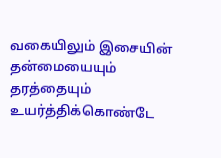வகையிலும் இசையின் தன்மையையும் தரத்தையும் உயர்த்திக்கொண்டே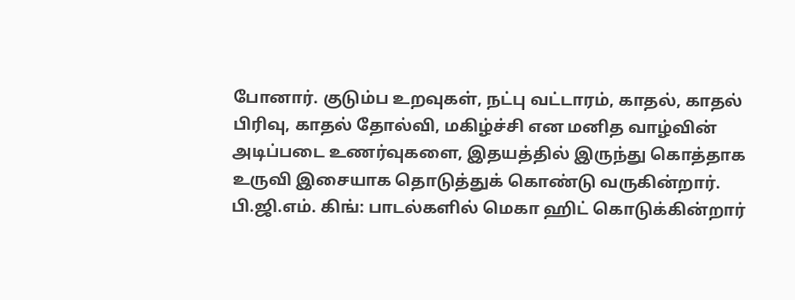போனார். குடும்ப உறவுகள், நட்பு வட்டாரம், காதல், காதல் பிரிவு, காதல் தோல்வி, மகிழ்ச்சி என மனித வாழ்வின் அடிப்படை உணர்வுகளை, இதயத்தில் இருந்து கொத்தாக உருவி இசையாக தொடுத்துக் கொண்டு வருகின்றார்.
பி.ஜி.எம். கிங்: பாடல்களில் மெகா ஹிட் கொடுக்கின்றார்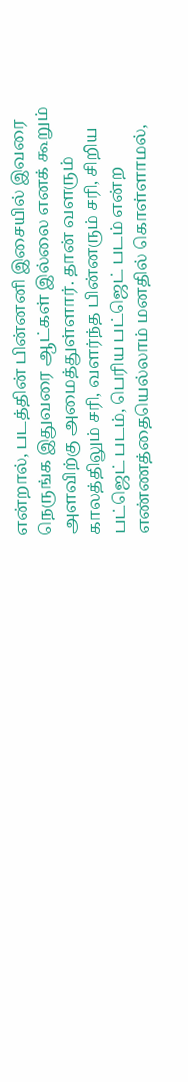என்றால், படத்தின் பின்னனி இசையில் இவரை நெருங்க இதுவரை ஆட்கள் இல்லை எனக் கூறும் அளவிற்கு அமைத்துள்ளார். தான் வளரும் காலத்திலும் சரி, வளர்ந்த பின்னரும் சரி, சிறிய பட்ஜெட் படம், பெரிய பட்ஜெட் படம் என்ற எண்ணத்தையெல்லாம் மனதில் கொள்ளாமல்,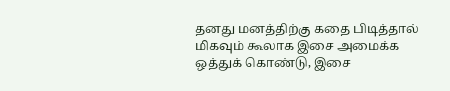தனது மனத்திற்கு கதை பிடித்தால் மிகவும் கூலாக இசை அமைக்க ஒத்துக் கொண்டு, இசை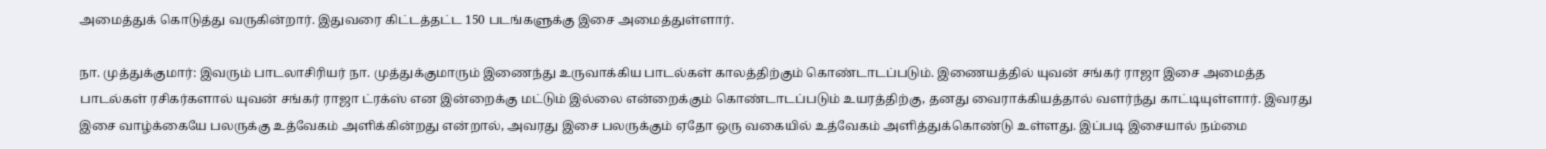அமைத்துக் கொடுத்து வருகின்றார். இதுவரை கிட்டத்தட்ட 150 படங்களுக்கு இசை அமைத்துள்ளார்.

நா. முத்துக்குமார்: இவரும் பாடலாசிரியர் நா. முத்துக்குமாரும் இணைந்து உருவாக்கிய பாடல்கள் காலத்திற்கும் கொண்டாடப்படும். இணையத்தில் யுவன் சங்கர் ராஜா இசை அமைத்த பாடல்கள் ரசிகர்களால் யுவன் சங்கர் ராஜா ட்ரக்ஸ் என இன்றைக்கு மட்டும் இல்லை என்றைக்கும் கொண்டாடப்படும் உயரத்திற்கு, தனது வைராக்கியத்தால் வளர்ந்து காட்டியுள்ளார். இவரது இசை வாழ்க்கையே பலருக்கு உத்வேகம் அளிக்கின்றது என்றால், அவரது இசை பலருக்கும் ஏதோ ஒரு வகையில் உத்வேகம் அளித்துக்கொண்டு உள்ளது. இப்படி இசையால் நம்மை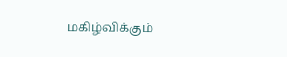மகிழ்விக்கும்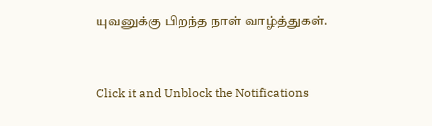யுவனுக்கு பிறந்த நாள் வாழ்த்துகள்.


Click it and Unblock the Notifications